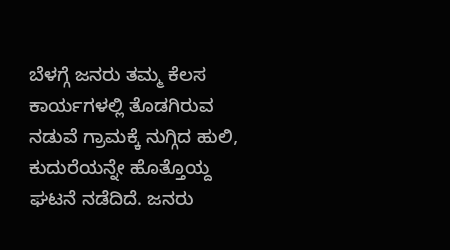ಬೆಳಗ್ಗೆ ಜನರು ತಮ್ಮ ಕೆಲಸ ಕಾರ್ಯಗಳಲ್ಲಿ ತೊಡಗಿರುವ ನಡುವೆ ಗ್ರಾಮಕ್ಕೆ ನುಗ್ಗಿದ ಹುಲಿ, ಕುದುರೆಯನ್ನೇ ಹೊತ್ತೊಯ್ದ ಘಟನೆ ನಡೆದಿದೆ. ಜನರು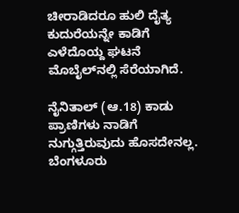ಚೀರಾಡಿದರೂ ಹುಲಿ ದೈತ್ಯ ಕುದುರೆಯನ್ನೇ ಕಾಡಿಗೆ ಎಳೆದೊಯ್ದ ಘಟನೆ ಮೊಬೈಲ್‌ನಲ್ಲಿ ಸೆರೆಯಾಗಿದೆ.

ನೈನಿತಾಲ್ (ಆ.18) ಕಾಡು ಪ್ರಾಣಿಗಳು ನಾಡಿಗೆ ನುಗ್ಗುತ್ತಿರುವುದು ಹೊಸದೇನಲ್ಲ. ಬೆಂಗಳೂರು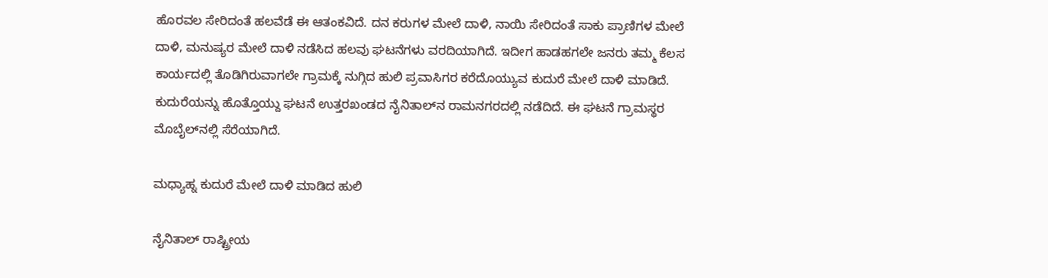ಹೊರವಲ ಸೇರಿದಂತೆ ಹಲವೆಡೆ ಈ ಆತಂಕವಿದೆ. ದನ ಕರುಗಳ ಮೇಲೆ ದಾಳಿ, ನಾಯಿ ಸೇರಿದಂತೆ ಸಾಕು ಪ್ರಾಣಿಗಳ ಮೇಲೆ ದಾಳಿ, ಮನುಷ್ಯರ ಮೇಲೆ ದಾಳಿ ನಡೆಸಿದ ಹಲವು ಘಟನೆಗಳು ವರದಿಯಾಗಿದೆ. ಇದೀಗ ಹಾಡಹಗಲೇ ಜನರು ತಮ್ಮ ಕೆಲಸ ಕಾರ್ಯದಲ್ಲಿ ತೊಡಿಗಿರುವಾಗಲೇ ಗ್ರಾಮಕ್ಕೆ ನುಗ್ಗಿದ ಹುಲಿ ಪ್ರವಾಸಿಗರ ಕರೆದೊಯ್ಯುವ ಕುದುರೆ ಮೇಲೆ ದಾಳಿ ಮಾಡಿದೆ. ಕುದುರೆಯನ್ನು ಹೊತ್ತೊಯ್ದು ಘಟನೆ ಉತ್ತರಖಂಡದ ನೈನಿತಾಲ್‌ನ ರಾಮನಗರದಲ್ಲಿ ನಡೆದಿದೆ. ಈ ಘಟನೆ ಗ್ರಾಮಸ್ಥರ ಮೊಬೈಲ್‌ನಲ್ಲಿ ಸೆರೆಯಾಗಿದೆ.

ಮಧ್ಯಾಹ್ನ ಕುದುರೆ ಮೇಲೆ ದಾಳಿ ಮಾಡಿದ ಹುಲಿ

ನೈನಿತಾಲ್ ರಾಷ್ಟ್ರೀಯ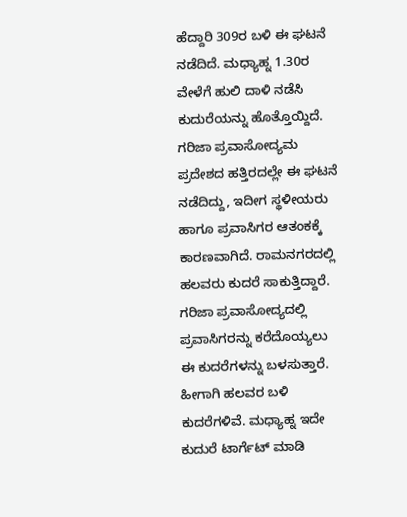ಹೆದ್ದಾರಿ 309ರ ಬಳಿ ಈ ಘಟನೆ ನಡೆದಿದೆ. ಮಧ್ಯಾಹ್ನ 1.30ರ ವೇಳೆಗೆ ಹುಲಿ ದಾಳಿ ನಡೆಸಿ ಕುದುರೆಯನ್ನು ಹೊತ್ತೊಯ್ದಿದೆ. ಗರಿಜಾ ಪ್ರವಾಸೋದ್ಯಮ ಪ್ರದೇಶದ ಹತ್ತಿರದಲ್ಲೇ ಈ ಘಟನೆ ನಡೆದಿದ್ದು, ಇದೀಗ ಸ್ಥಳೀಯರು ಹಾಗೂ ಪ್ರವಾಸಿಗರ ಆತಂಕಕ್ಕೆ ಕಾರಣವಾಗಿದೆ. ರಾಮನಗರದಲ್ಲಿ ಹಲವರು ಕುದರೆ ಸಾಕುತ್ತಿದ್ದಾರೆ. ಗರಿಜಾ ಪ್ರವಾಸೋದ್ಯದಲ್ಲಿ ಪ್ರವಾಸಿಗರನ್ನು ಕರೆದೊಯ್ಯಲು ಈ ಕುದರೆಗಳನ್ನು ಬಳಸುತ್ತಾರೆ. ಹೀಗಾಗಿ ಹಲವರ ಬಳಿ ಕುದರೆಗಳಿವೆ. ಮಧ್ಯಾಹ್ನ ಇದೇ ಕುದುರೆ ಟಾರ್ಗೆಟ್ ಮಾಡಿ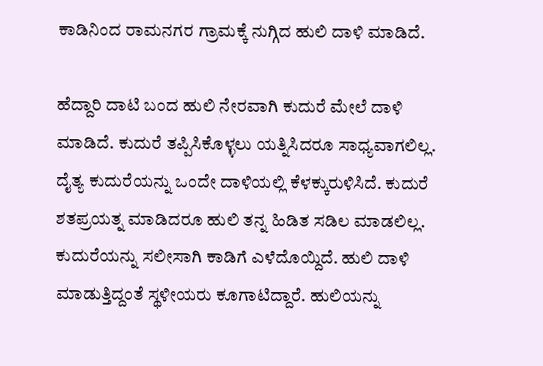ಕಾಡಿನಿಂದ ರಾಮನಗರ ಗ್ರಾಮಕ್ಕೆ ನುಗ್ಗಿದ ಹುಲಿ ದಾಳಿ ಮಾಡಿದೆ.

ಹೆದ್ದಾರಿ ದಾಟಿ ಬಂದ ಹುಲಿ ನೇರವಾಗಿ ಕುದುರೆ ಮೇಲೆ ದಾಳಿ ಮಾಡಿದೆ. ಕುದುರೆ ತಪ್ಪಿಸಿಕೊಳ್ಳಲು ಯತ್ನಿಸಿದರೂ ಸಾಧ್ಯವಾಗಲಿಲ್ಲ. ದೈತ್ಯ ಕುದುರೆಯನ್ನು ಒಂದೇ ದಾಳಿಯಲ್ಲಿ ಕೆಳಕ್ಕುರುಳಿಸಿದೆ. ಕುದುರೆ ಶತಪ್ರಯತ್ನ ಮಾಡಿದರೂ ಹುಲಿ ತನ್ನ ಹಿಡಿತ ಸಡಿಲ ಮಾಡಲಿಲ್ಲ. ಕುದುರೆಯನ್ನು ಸಲೀಸಾಗಿ ಕಾಡಿಗೆ ಎಳೆದೊಯ್ದಿದೆ. ಹುಲಿ ದಾಳಿ ಮಾಡುತ್ತಿದ್ದಂತೆ ಸ್ಥಳೀಯರು ಕೂಗಾಟಿದ್ದಾರೆ. ಹುಲಿಯನ್ನು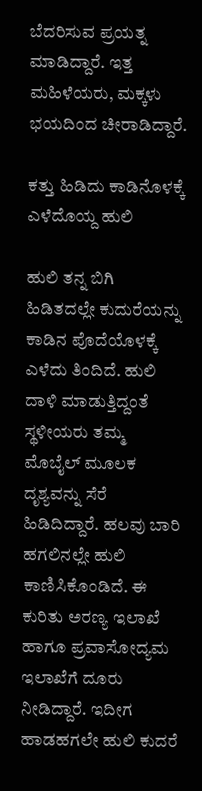ಬೆದರಿಸುವ ಪ್ರಯತ್ನ ಮಾಡಿದ್ದಾರೆ. ಇತ್ತ ಮಹಿಳೆಯರು, ಮಕ್ಕಳು ಭಯದಿಂದ ಚೀರಾಡಿದ್ದಾರೆ.

ಕತ್ತು ಹಿಡಿದು ಕಾಡಿನೊಳಕ್ಕೆ ಎಳೆದೊಯ್ದ ಹುಲಿ

ಹುಲಿ ತನ್ನ ಬಿಗಿ ಹಿಡಿತದಲ್ಲೇ ಕುದುರೆಯನ್ನು ಕಾಡಿನ ಪೊದೆಯೊಳಕ್ಕೆ ಎಳೆದು ತಿಂದಿದೆ. ಹುಲಿ ದಾಳಿ ಮಾಡುತ್ತಿದ್ದಂತೆ ಸ್ಥಳೀಯರು ತಮ್ಮ ಮೊಬೈಲ್ ಮೂಲಕ ದೃಶ್ಯವನ್ನು ಸೆರೆ ಹಿಡಿದಿದ್ದಾರೆ. ಹಲವು ಬಾರಿ ಹಗಲಿನಲ್ಲೇ ಹುಲಿ ಕಾಣಿಸಿಕೊಂಡಿದೆ. ಈ ಕುರಿತು ಅರಣ್ಯ ಇಲಾಖೆ ಹಾಗೂ ಪ್ರವಾಸೋದ್ಯಮ ಇಲಾಖೆಗೆ ದೂರು ನೀಡಿದ್ದಾರೆ. ಇದೀಗ ಹಾಡಹಗಲೇ ಹುಲಿ ಕುದರೆ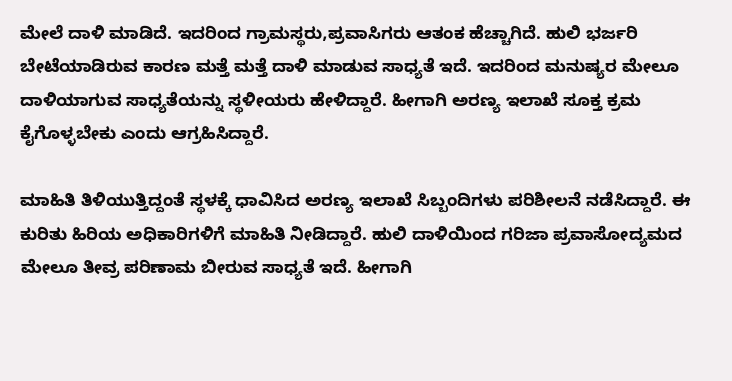ಮೇಲೆ ದಾಳಿ ಮಾಡಿದೆ. ಇದರಿಂದ ಗ್ರಾಮಸ್ಥರು,ಪ್ರವಾಸಿಗರು ಆತಂಕ ಹೆಚ್ಚಾಗಿದೆ. ಹುಲಿ ಭರ್ಜರಿ ಬೇಟೆಯಾಡಿರುವ ಕಾರಣ ಮತ್ತೆ ಮತ್ತೆ ದಾಳಿ ಮಾಡುವ ಸಾಧ್ಯತೆ ಇದೆ. ಇದರಿಂದ ಮನುಷ್ಯರ ಮೇಲೂ ದಾಳಿಯಾಗುವ ಸಾಧ್ಯತೆಯನ್ನು ಸ್ಥಳೀಯರು ಹೇಳಿದ್ದಾರೆ. ಹೀಗಾಗಿ ಅರಣ್ಯ ಇಲಾಖೆ ಸೂಕ್ತ ಕ್ರಮ ಕೈಗೊಳ್ಳಬೇಕು ಎಂದು ಆಗ್ರಹಿಸಿದ್ದಾರೆ.

ಮಾಹಿತಿ ತಿಳಿಯುತ್ತಿದ್ದಂತೆ ಸ್ಥಳಕ್ಕೆ ಧಾವಿಸಿದ ಅರಣ್ಯ ಇಲಾಖೆ ಸಿಬ್ಬಂದಿಗಳು ಪರಿಶೀಲನೆ ನಡೆಸಿದ್ದಾರೆ. ಈ ಕುರಿತು ಹಿರಿಯ ಅಧಿಕಾರಿಗಳಿಗೆ ಮಾಹಿತಿ ನೀಡಿದ್ದಾರೆ. ಹುಲಿ ದಾಳಿಯಿಂದ ಗರಿಜಾ ಪ್ರವಾಸೋದ್ಯಮದ ಮೇಲೂ ತೀವ್ರ ಪರಿಣಾಮ ಬೀರುವ ಸಾಧ್ಯತೆ ಇದೆ. ಹೀಗಾಗಿ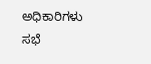ಅಧಿಕಾರಿಗಳು ಸಭೆ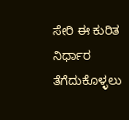ಸೇರಿ ಈ ಕುರಿತ ನಿರ್ಧಾರ ತೆಗೆದುಕೊಳ್ಳಲು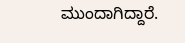ಮುಂದಾಗಿದ್ದಾರೆ.